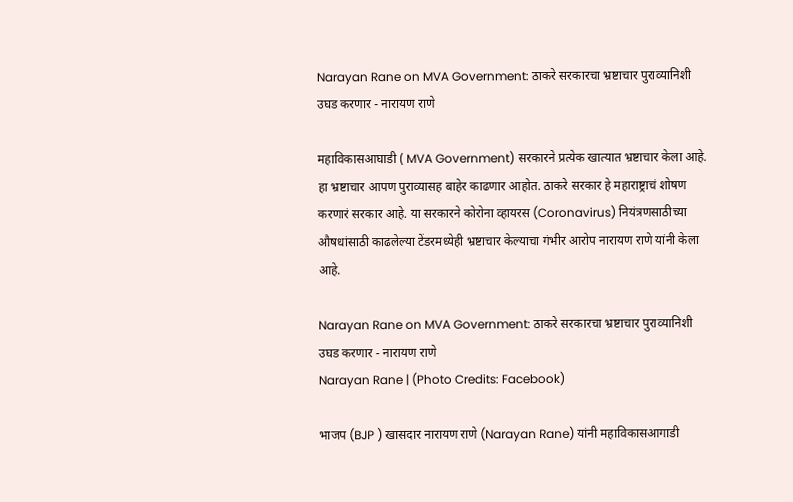Narayan Rane on MVA Government: ठाकरे सरकारचा भ्रष्टाचार पुराव्यानिशी उघड करणार - नारायण राणे

महाविकासआघाडी ( MVA Government) सरकारने प्रत्येक खात्यात भ्रष्टाचार केला आहे. हा भ्रष्टाचार आपण पुराव्यासह बाहेर काढणार आहोत. ठाकरे सरकार हे महाराष्ट्राचं शोषण करणारं सरकार आहे. या सरकारने कोरोना व्हायरस (Coronavirus) नियंत्रणसाठीच्या औषधांसाठी काढलेल्या टेंडरमध्येही भ्रष्टाचार केल्याचा गंभीर आरोप नारायण राणे यांनी केला आहे.

Narayan Rane on MVA Government: ठाकरे सरकारचा भ्रष्टाचार पुराव्यानिशी उघड करणार - नारायण राणे
Narayan Rane | (Photo Credits: Facebook)

भाजप (BJP ) खासदार नारायण राणे (Narayan Rane) यांनी महाविकासआगाडी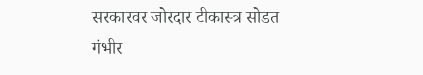सरकारवर जोरदार टीकास्त्र सोडत गंभीर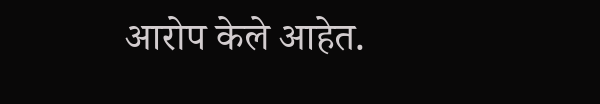आरोप केले आहेत.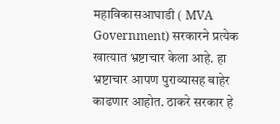महाविकासआघाडी ( MVA Government) सरकारने प्रत्येक खात्यात भ्रष्टाचार केला आहे. हा भ्रष्टाचार आपण पुराव्यासह बाहेर काढणार आहोत. ठाकरे सरकार हे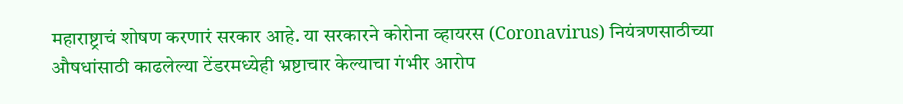महाराष्ट्राचं शोषण करणारं सरकार आहे. या सरकारने कोरोना व्हायरस (Coronavirus) नियंत्रणसाठीच्या औषधांसाठी काढलेल्या टेंडरमध्येही भ्रष्टाचार केल्याचा गंभीर आरोप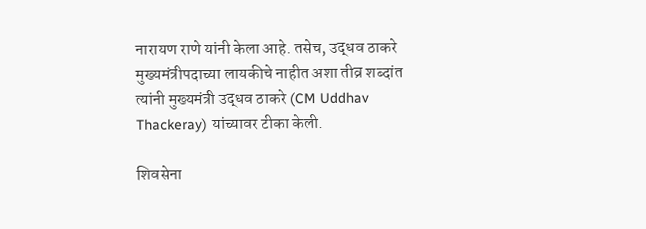नारायण राणे यांनी केला आहे. तसेच, उद्धव ठाकरे मुख्यमंत्रीपदाच्या लायकीचे नाहीत अशा तीव्र शब्दांत त्यांनी मुख्यमंत्री उद्धव ठाकरे (CM Uddhav Thackeray) यांच्यावर टीका केली.

शिवसेना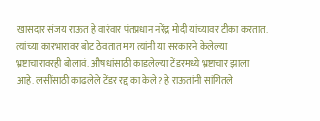खासदार संजय राऊत हे वारंवार पंतप्रधान नरेंद्र मोदी यांच्यावर टीका करतात. त्यांच्या कारभारावर बोट ठेवतात मग त्यांनी या सरकारने केलेल्या भ्रष्टाचारावरही बोलावं. औषधांसाठी काडलेल्या टेंडरमध्ये भ्रष्टाचार झाला आहे. लसींसाठी काढलेले टेंडर रद्द का केले? हे राऊतांनी सांगितले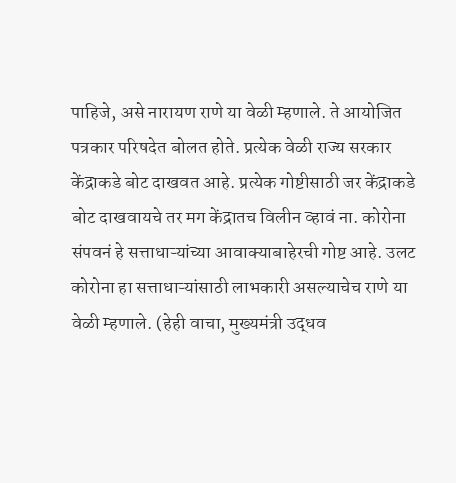पाहिजे, असे नारायण राणे या वेळी म्हणाले. ते आयोजित पत्रकार परिषदेत बोलत होते. प्रत्येक वेळी राज्य सरकार केंद्राकडे बोट दाखवत आहे. प्रत्येक गोष्टीसाठी जर केंद्राकडे बोट दाखवायचे तर मग केंद्रातच विलीन व्हावं ना. कोरोना संपवनं हे सत्ताधाऱ्यांच्या आवाक्याबाहेरची गोष्ट आहे. उलट कोरोना हा सत्ताधाऱ्यांसाठी लाभकारी असल्याचेच राणे या वेळी म्हणाले. (हेही वाचा, मुख्यमंत्री उद्धव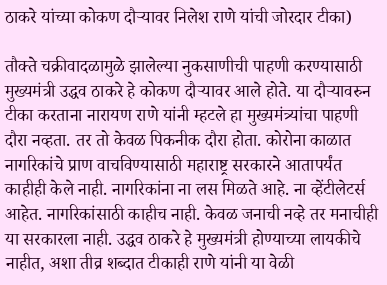ठाकरे यांच्या कोकण दौऱ्यावर निलेश राणे यांची जोरदार टीका)

तौक्ते चक्रीवादळामुळे झालेल्या नुकसाणीची पाहणी करण्यासाठी मुख्यमंत्री उद्धव ठाकरे हे कोकण दौऱ्यावर आले होते. या दौऱ्यावरुन टीका करताना नारायण राणे यांनी म्हटले हा मुख्यमंत्र्यांचा पाहणी दौरा नव्हता. तर तो केवळ पिकनीक दौरा होता. कोरोना काळात नागरिकांचे प्राण वाचविण्यासाठी महाराष्ट्र सरकारने आतापर्यंत काहीही केले नाही. नागरिकांना ना लस मिळते आहे. ना व्हेंटीलेटर्स आहेत. नागरिकांसाठी काहीच नाही. केवळ जनाची नव्हे तर मनाचीही या सरकारला नाही. उद्धव ठाकरे हे मुख्यमंत्री होण्याच्या लायकीचे नाहीत, अशा तीव्र शब्दात टीकाही राणे यांनी या वेळी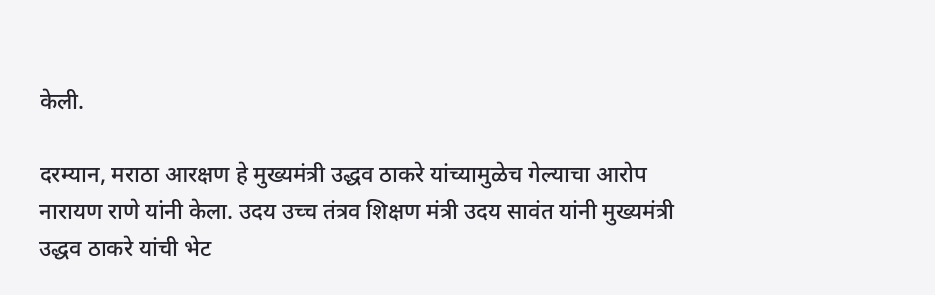केली.

दरम्यान, मराठा आरक्षण हे मुख्यमंत्री उद्धव ठाकरे यांच्यामुळेच गेल्याचा आरोप नारायण राणे यांनी केला. उदय उच्च तंत्रव शिक्षण मंत्री उदय सावंत यांनी मुख्यमंत्री उद्धव ठाकरे यांची भेट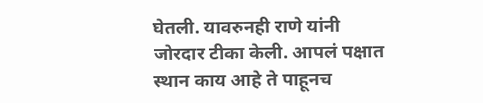घेतली. यावरुनही राणे यांनी जोरदार टीका केली. आपलं पक्षात स्थान काय आहे ते पाहूनच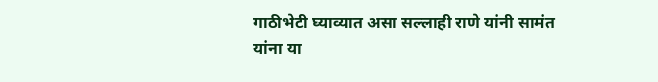गाठीभेटी घ्याव्यात असा सल्लाही राणे यांनी सामंत यांना या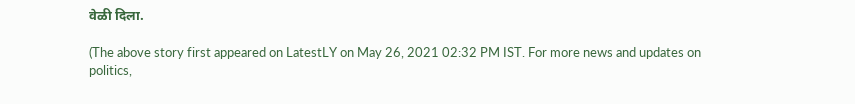वेळी दिला.

(The above story first appeared on LatestLY on May 26, 2021 02:32 PM IST. For more news and updates on politics,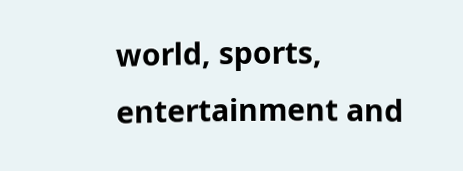world, sports, entertainment and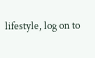lifestyle, log on to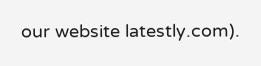our website latestly.com).